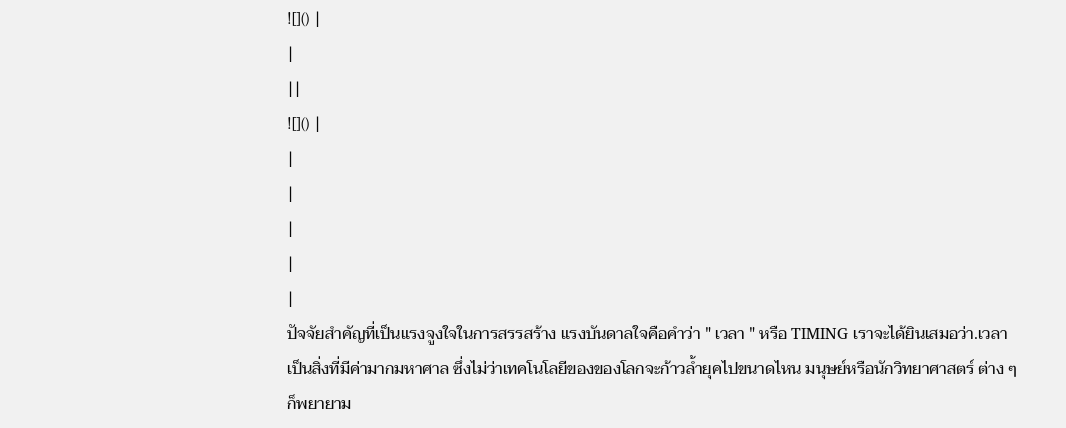![]() |
|
||
![]() |
|
|
|
|
|
ปัจจัยสำคัญที่เป็นแรงจูงใจในการสรรสร้าง แรงบันดาลใจคือคำว่า " เวลา " หรือ TIMING เราจะได้ยินเสมอว่า.เวลา เป็นสิ่งที่มีค่ามากมหาศาล ซึ่งไม่ว่าเทคโนโลยีของของโลกจะก้าวล้ำยุคไปขนาดไหน มนุษย์หรือนักวิทยาศาสตร์ ต่าง ๆ ก็พยายาม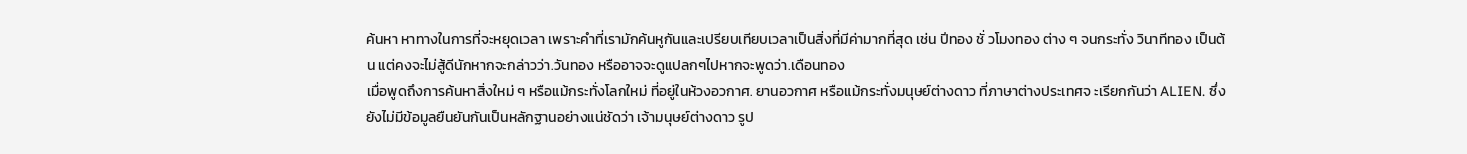ค้นหา หาทางในการที่จะหยุดเวลา เพราะคำที่เรามักค้นหูกันและเปรียบเทียบเวลาเป็นสิ่งที่มีค่ามากที่สุด เช่น ปีทอง ชั่ วโมงทอง ต่าง ๆ จนกระทั่ง วินาทีทอง เป็นต้น แต่คงจะไม่สู้ดีนักหากจะกล่าวว่า.วันทอง หรืออาจจะดูแปลกๆไปหากจะพูดว่า.เดือนทอง
เมื่อพูดถึงการค้นหาสิ่งใหม่ ๆ หรือแม้กระทั่งโลกใหม่ ที่อยู่ในห้วงอวกาศ. ยานอวกาศ หรือแม้กระทั่งมนุษย์ต่างดาว ที่ภาษาต่างประเทศจ ะเรียกกันว่า ALIEN. ซึ่งยังไม่มีข้อมูลยืนยันกันเป็นหลักฐานอย่างแน่ชัดว่า เจ้ามนุษย์ต่างดาว รูป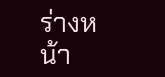ร่างหน้า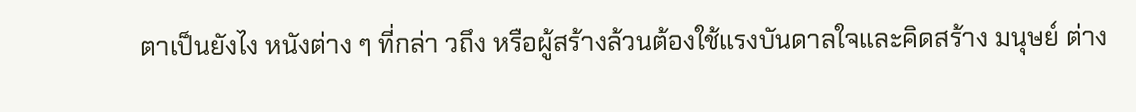ตาเป็นยังไง หนังต่าง ๆ ที่กล่า วถึง หรือผู้สร้างล้วนต้องใช้แรงบันดาลใจและคิดสร้าง มนุษย์ ต่าง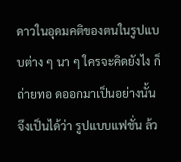ดาวในอุดมคติของตนในรูปแบบต่าง ๆ นา ๆ ใครจะคิดยังไง ก็ถ่ายทอ ดออกมาเป็นอย่างนั้น จึงเป็นได้ว่า รูปแบบแฟชั่น ล้ว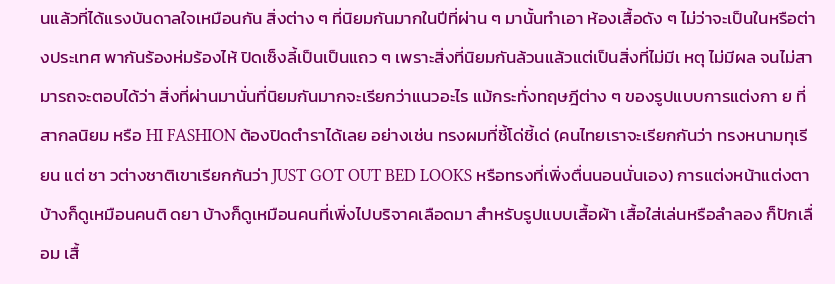นแล้วที่ได้แรงบันดาลใจเหมือนกัน สิ่งต่าง ๆ ที่นิยมกันมากในปีที่ผ่าน ๆ มานั้นทำเอา ห้องเสื้อดัง ๆ ไม่ว่าจะเป็นในหรือต่างประเทศ พากันร้องห่มร้องไห้ ปิดเซ็งลี้เป็นเป็นแถว ๆ เพราะสิ่งที่นิยมกันล้วนแล้วแต่เป็นสิ่งที่ไม่มีเ หตุ ไม่มีผล จนไม่สามารถจะตอบได้ว่า สิ่งที่ผ่านมานั่นที่นิยมกันมากจะเรียกว่าแนวอะไร แม้กระทั่งทฤษฎีต่าง ๆ ของรูปแบบการแต่งกา ย ที่สากลนิยม หรือ HI FASHION ต้องปิดตำราได้เลย อย่างเช่น ทรงผมที่ชี้โด่ชี้เด่ (คนไทยเราจะเรียกกันว่า ทรงหนามทุเรียน แต่ ชา วต่างชาติเขาเรียกกันว่า JUST GOT OUT BED LOOKS หรือทรงที่เพิ่งตื่นนอนนั่นเอง) การแต่งหน้าแต่งตา บ้างก็ดูเหมือนคนติ ดยา บ้างก็ดูเหมือนคนที่เพิ่งไปบริจาคเลือดมา สำหรับรูปแบบเสื้อผ้า เสื้อใส่เล่นหรือลำลอง ก็ปักเลื่อม เสื้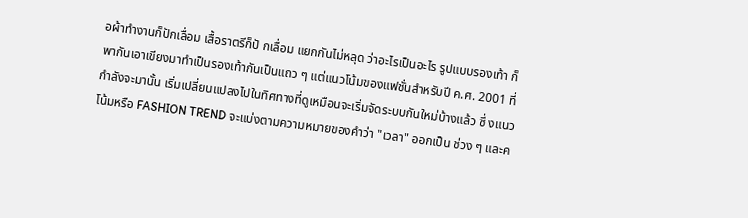อผ้าทำงานก็ปักเลื่อม เสื้อราตรีก็ปั กเลื่อม แยกกันไม่หลุด ว่าอะไรเป็นอะไร รูปแบบรองเท้า ก็พากันเอาเขียงมาทำเป็นรองเท้ากันเป็นแถว ๆ แต่แนวโน้มของแฟชั่นสำหรับปี ค.ศ. 2001 ที่กำลังจะมานั้น เริ่มเปลี่ยนแปลงไปในทิศทางที่ดูเหมือนจะเริ่มจัดระบบกันใหม่บ้างแล้ว ซึ่ งแนวโน้มหรือ FASHION TREND จะแบ่งตามความหมายของคำว่า "เวลา" ออกเป็น ช่วง ๆ และค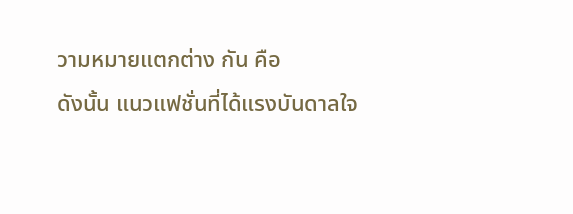วามหมายแตกต่าง กัน คือ
ดังนั้น แนวแฟชั่นที่ได้แรงบันดาลใจ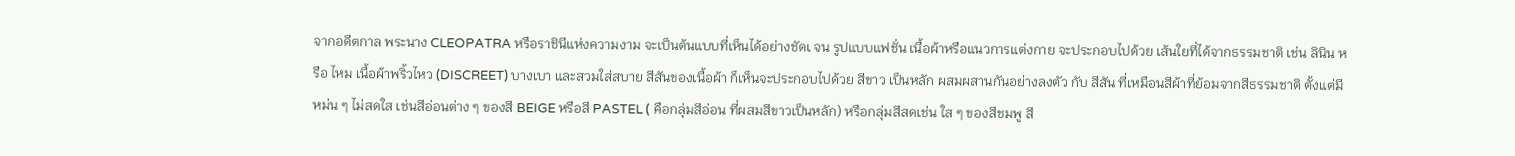จากอดีตกาล พระนาง CLEOPATRA หรือราชินีแห่งความงาม จะเป็นต้นแบบที่เห็นได้อย่างชัดเ จน รูปแบบแฟชั่น เนื้อผ้าหรือแนวการแต่งกาย จะประกอบไปด้วย เส้นใยที่ได้จากธรรมชาติ เช่น ลินิน หรือ ไหม เนื้อผ้าพริ้วไหว (DISCREET) บางเบา และสวมใส่สบาย สีสันของเนื้อผ้า ก็เห็นจะประกอบไปด้วย สีขาว เป็นหลัก ผสมผสานกันอย่างลงตัว กับ สีสัน ที่เหมือนสีผ้าที่ย้อมจากสีธรรมชาติ ตั้งแต่มีหม่น ๆ ไม่สดใส เช่นสีอ่อนต่าง ๆ ของสี BEIGE หรือสี PASTEL ( คือกลุ่มสีอ่อน ที่ผสมสีขาวเป็นหลัก) หรือกลุ่มสีสดเช่น ใส ๆ ของสีชมพู สี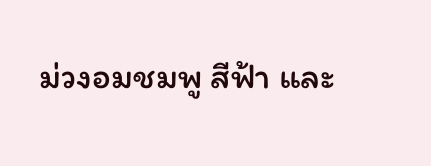ม่วงอมชมพู สีฟ้า และ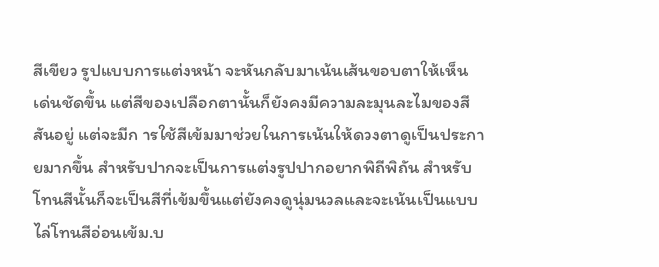สีเขียว รูปแบบการแต่งหน้า จะหันกลับมาเน้นเส้นขอบตาให้เห็นเด่นชัดขึ้น แต่สีของเปลือกตานั้นก็ยังคงมีความละมุนละไมของสีสันอยู่ แต่จะมีก ารใช้สีเข้มมาช่วยในการเน้นให้ดวงตาดูเป็นประกายมากขึ้น สำหรับปากจะเป็นการแต่งรูปปากอยากพิถีพิถัน สำหรับโทนสีนั้นก็จะเป็นสีที่เข้มขึ้นแต่ยังคงดูนุ่มนวลและจะเน้นเป็นแบบไล่โทนสีอ่อนเข้ม.บ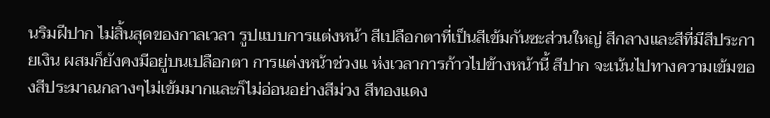นริมฝีปาก ไม่สิ้นสุดของกาลเวลา รูปแบบการแต่งหน้า สีเปลือกตาที่เป็นสีเข้มกันซะส่วนใหญ่ สีกลางและสีที่มีสีประกายเงิน ผสมก็ยังคงมีอยู่บนเปลือกตา การแต่งหน้าช่วงแ ห่งเวลาการก้าวไปข้างหน้านี้ สีปาก จะเน้นไปทางความเข้มของสีประมาณกลางๆไม่เข้มมากและก็ไม่อ่อนอย่างสีม่วง สีทองแดง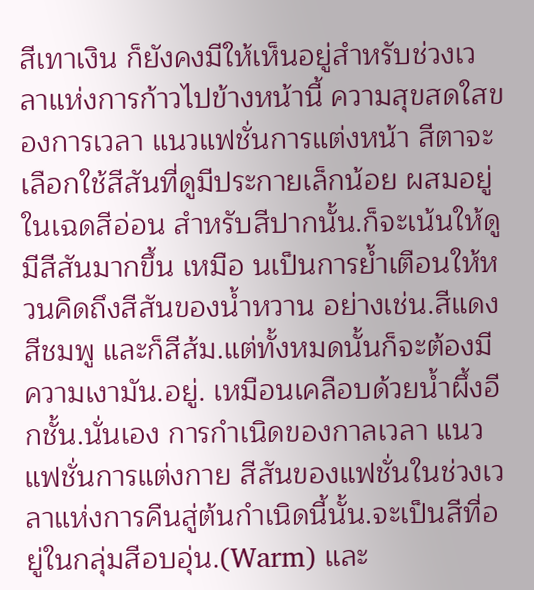สีเทาเงิน ก็ยังคงมีให้เห็นอยู่สำหรับช่วงเวลาแห่งการก้าวไปข้างหน้านี้ ความสุขสดใสของการเวลา แนวแฟชั่นการแต่งหน้า สีตาจะเลือกใช้สีสันที่ดูมีประกายเล็กน้อย ผสมอยู่ในเฉดสีอ่อน สำหรับสีปากนั้น.ก็จะเน้นให้ดูมีสีสันมากขึ้น เหมือ นเป็นการย้ำเตือนให้หวนคิดถึงสีสันของน้ำหวาน อย่างเช่น.สีแดง สีชมพู และก็สีส้ม.แต่ทั้งหมดนั้นก็จะต้องมีความเงามัน.อยู่. เหมือนเคลือบด้วยน้ำผึ้งอีกชั้น.นั่นเอง การกำเนิดของกาลเวลา แนวแฟชั่นการแต่งกาย สีสันของแฟชั่นในช่วงเวลาแห่งการคืนสู่ต้นกำเนิดนี้นั้น.จะเป็นสีที่อยู่ในกลุ่มสีอบอุ่น.(Warm) และ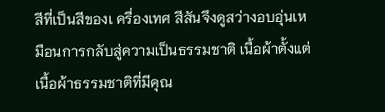สีที่เป็นสีของเ ครื่องเทศ สีสันจึงดูสว่างอบอุ่นเหมือนการกลับสู่ความเป็นธรรมชาติ เนื้อผ้าตั้งแต่เนื้อผ้าธรรมชาติที่มีคุณ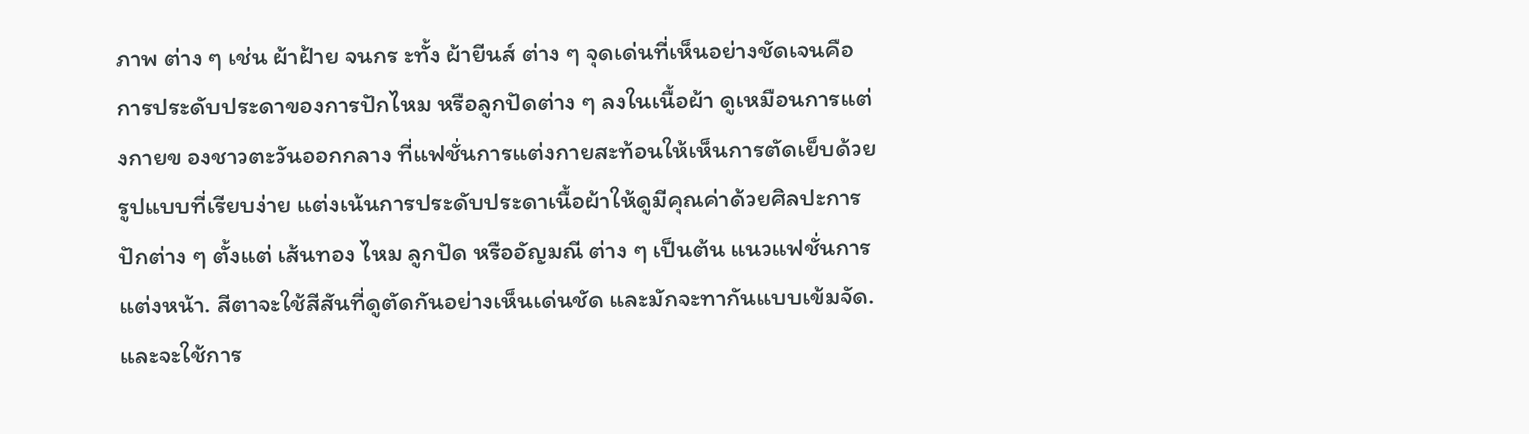ภาพ ต่าง ๆ เช่น ผ้าฝ้าย จนกร ะทั้ง ผ้ายีนส์ ต่าง ๆ จุดเด่นที่เห็นอย่างชัดเจนคือ การประดับประดาของการปักไหม หรือลูกปัดต่าง ๆ ลงในเนื้อผ้า ดูเหมือนการแต่งกายข องชาวตะวันออกกลาง ที่แฟชั่นการแต่งกายสะท้อนให้เห็นการตัดเย็บด้วยรูปแบบที่เรียบง่าย แต่งเน้นการประดับประดาเนื้อผ้าให้ดูมีคุณค่าด้วยศิลปะการปักต่าง ๆ ตั้งแต่ เส้นทอง ไหม ลูกปัด หรืออัญมณี ต่าง ๆ เป็นต้น แนวแฟชั่นการแต่งหน้า. สีตาจะใช้สีสันที่ดูตัดกันอย่างเห็นเด่นชัด และมักจะทากันแบบเข้มจัด.และจะใช้การ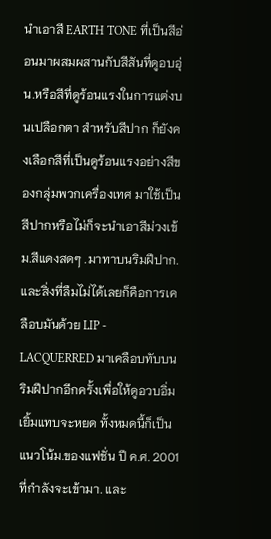นำเอาสี EARTH TONE ที่เป็นสีอ่อนมาผสมผสานกับสีสันที่ดูอบอุ่น.หรือสีที่ดูร้อนแรงในการแต่งบนเปลือกตา สำหรับสีปาก ก็ยังคงเลือกสีที่เป็นดูร้อนแรงอย่างสีข องกลุ่มพวกเครื่องเทศ มาใช้เป็นสีปากหรือไม่ก็จะนำเอาสีม่วงเข้ม.สีแดงสดๆ .มาทาบนริมฝีปาก. และสิ่งที่ลืมไม่ได้เลยก็คือการเคลือบมันด้วย LIP - LACQUERRED มาเคลือบทับบนริมฝีปากอีกครั้งเพื่อให้ดูอวบอิ่มเยิ้มแทบจะหยด ทั้งหมดนี้ก็เป็นแนวโน้ม.ของแฟชั่น ปี ค.ศ. 2001 ที่กำลังจะเข้ามา. และ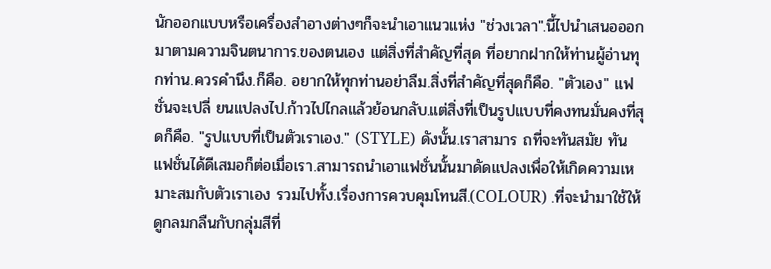นักออกแบบหรือเครื่องสำอางต่างๆก็จะนำเอาแนวแห่ง "ช่วงเวลา".นี้ไปนำเสนอออกมาตามความจินตนาการ.ของตนเอง แต่สิ่งที่สำคัญที่สุด ที่อยากฝากให้ท่านผู้อ่านทุกท่าน.ควรคำนึง.ก็คือ. อยากให้ทุกท่านอย่าลืม.สิ่งที่สำคัญที่สุดก็คือ. "ตัวเอง" แฟชั่นจะเปลี่ ยนแปลงไป.ก้าวไปไกลแล้วย้อนกลับ.แต่สิ่งที่เป็นรูปแบบที่คงทนมั่นคงที่สุดก็คือ. "รูปแบบที่เป็นตัวเราเอง." (STYLE) ดังนั้น.เราสามาร ถที่จะทันสมัย ทันแฟชั่นได้ดีเสมอก็ต่อเมื่อเรา.สามารถนำเอาแฟชั่นนั้นมาดัดแปลงเพื่อให้เกิดความเหมาะสมกับตัวเราเอง รวมไปทั้ง.เรื่องการควบคุมโทนสี.(COLOUR) .ที่จะนำมาใช้ให้ดูกลมกลืนกับกลุ่มสีที่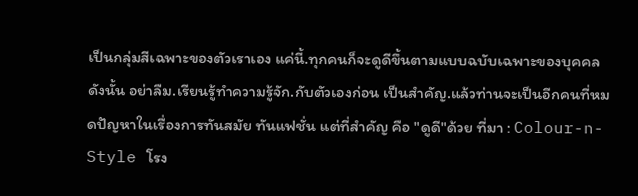เป็นกลุ่มสีเฉพาะของตัวเราเอง แค่นี้.ทุกคนก็จะดูดีขึ้นตามแบบฉบับเฉพาะของบุคคล ดังนั้น อย่าลืม.เรียนรู้ทำความรู้จัก.กับตัวเองก่อน เป็นสำคัญ.แล้วท่านจะเป็นอีกคนที่หมดปัญหาในเรื่องการทันสมัย ทันแฟชั่น แต่ที่สำคัญ คือ "ดูดี"ด้วย ที่มา : Colour-n-Style โรง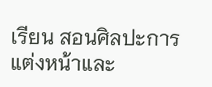เรียน สอนศิลปะการแต่งหน้าและ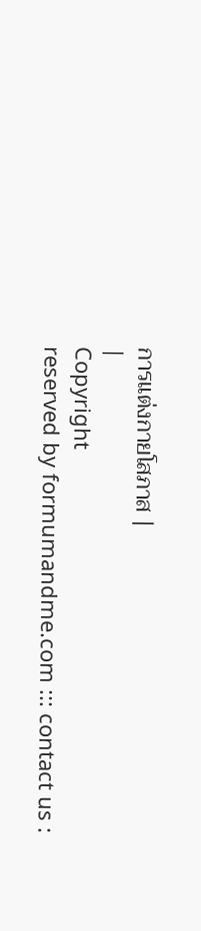การแต่งกายโสภาส |
|
Copyright
reserved by formumandme.com ::: contact us :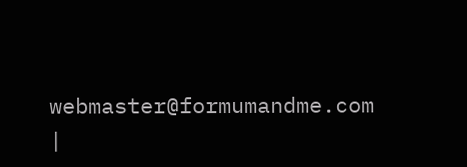webmaster@formumandme.com
|